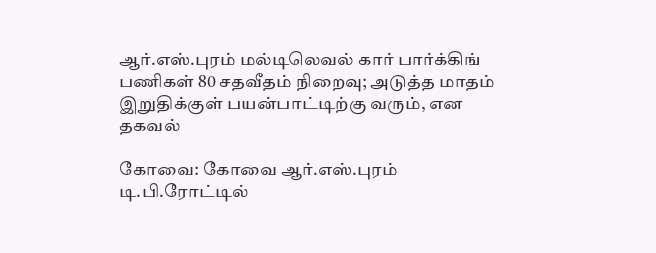ஆர்.எஸ்.புரம் மல்டிலெவல் கார் பார்க்கிங் பணிகள் 80 சதவீதம் நிறைவு; அடுத்த மாதம் இறுதிக்குள் பயன்பாட்டிற்கு வரும், என தகவல்

கோவை: கோவை ஆர்.எஸ்.புரம் டி.பி.ரோட்டில்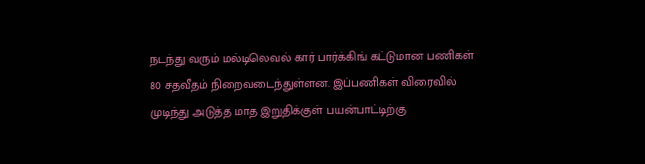நடந்து வரும் மல்டிலெவல் கார் பார்க்கிங் கட்டுமான பணிகள் 80 சதவீதம் நிறைவடைந்துள்ளன. இப்பணிகள் விரைவில் முடிந்து அடுத்த மாத இறுதிக்குள் பயன்பாட்டிற்கு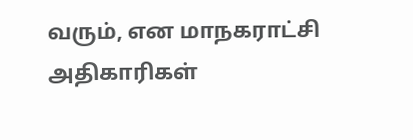வரும், என மாநகராட்சி அதிகாரிகள்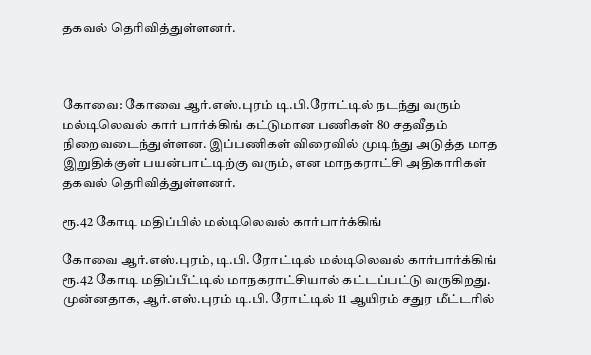தகவல் தெரிவித்துள்ளனர்.



கோவை: கோவை ஆர்.எஸ்.புரம் டி.பி.ரோட்டில் நடந்து வரும் மல்டிலெவல் கார் பார்க்கிங் கட்டுமான பணிகள் 80 சதவீதம் நிறைவடைந்துள்ளன. இப்பணிகள் விரைவில் முடிந்து அடுத்த மாத இறுதிக்குள் பயன்பாட்டிற்கு வரும், என மாநகராட்சி அதிகாரிகள் தகவல் தெரிவித்துள்ளனர்.

ரூ.42 கோடி மதிப்பில் மல்டிலெவல் கார்பார்க்கிங்

கோவை ஆர்.எஸ்.புரம், டி.பி. ரோட்டில் மல்டிலெவல் கார்பார்க்கிங் ரூ.42 கோடி மதிப்பீட்டில் மாநகராட்சியால் கட்டப்பட்டு வருகிறது. முன்னதாக, ஆர்.எஸ்.புரம் டி.பி. ரோட்டில் 11 ஆயிரம் சதுர மீட்டரில்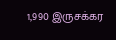1,990 இருசக்கர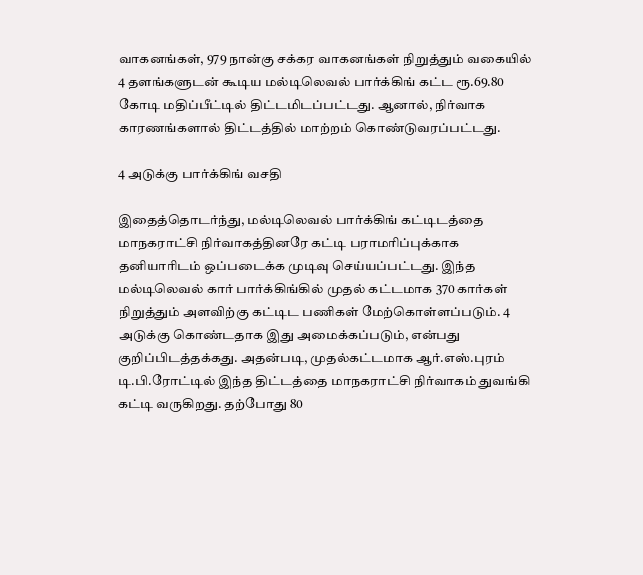வாகனங்கள், 979 நான்கு சக்கர வாகனங்கள் நிறுத்தும் வகையில் 4 தளங்களுடன் கூடிய மல்டிலெவல் பார்க்கிங் கட்ட ரூ.69.80 கோடி மதிப்பீட்டில் திட்டமிடப்பட்டது. ஆனால், நிர்வாக காரணங்களால் திட்டத்தில் மாற்றம் கொண்டுவரப்பட்டது.

4 அடுக்கு பார்க்கிங் வசதி

இதைத்தொடர்ந்து, மல்டிலெவல் பார்க்கிங் கட்டிடத்தை மாநகராட்சி நிர்வாகத்தினரே கட்டி பராமரிப்புக்காக தனியாரிடம் ஒப்படைக்க முடிவு செய்யப்பட்டது. இந்த மல்டிலெவல் கார் பார்க்கிங்கில் முதல் கட்டமாக 370 கார்கள் நிறுத்தும் அளவிற்கு கட்டிட பணிகள் மேற்கொள்ளப்படும். 4 அடுக்கு கொண்டதாக இது அமைக்கப்படும், என்பது குறிப்பிடத்தக்கது. அதன்படி, முதல்கட்டமாக ஆர்.எஸ்.புரம் டி.பி.ரோட்டில் இந்த திட்டத்தை மாநகராட்சி நிர்வாகம் துவங்கி கட்டி வருகிறது. தற்போது 80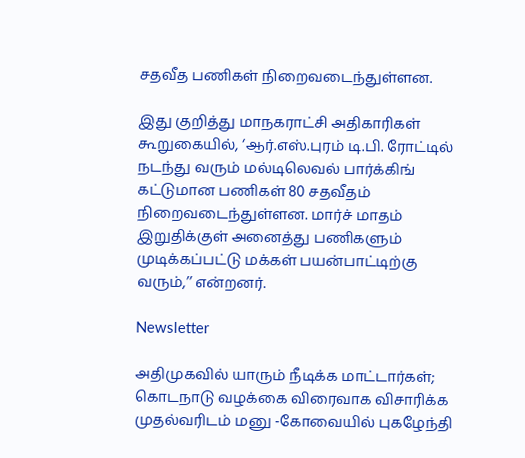சதவீத பணிகள் நிறைவடைந்துள்ளன.

இது குறித்து மாநகராட்சி அதிகாரிகள் கூறுகையில், ‘ஆர்.எஸ்.புரம் டி.பி. ரோட்டில் நடந்து வரும் மல்டிலெவல் பார்க்கிங் கட்டுமான பணிகள் 80 சதவீதம் நிறைவடைந்துள்ளன. மார்ச் மாதம் இறுதிக்குள் அனைத்து பணிகளும் முடிக்கப்பட்டு மக்கள் பயன்பாட்டிற்கு வரும்,’’ என்றனர்.

Newsletter

அதிமுகவில் யாரும் நீடிக்க மாட்டார்கள்; கொடநாடு வழக்கை விரைவாக விசாரிக்க முதல்வரிடம் மனு -கோவையில் புகழேந்தி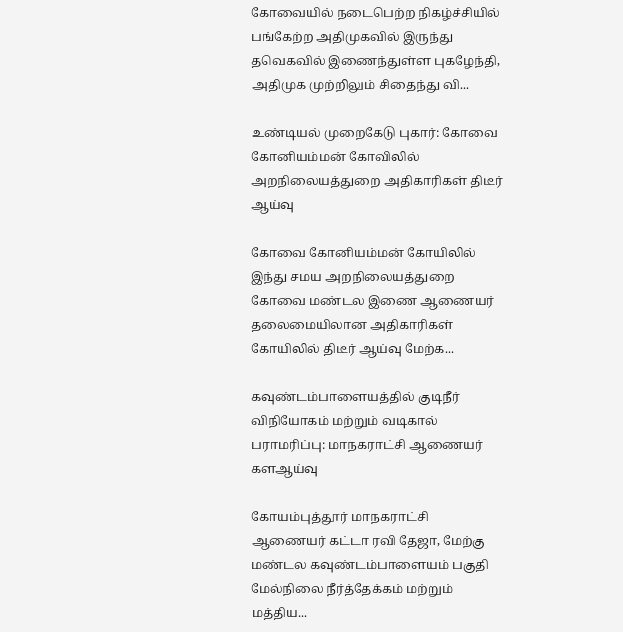கோவையில் நடைபெற்ற நிகழ்ச்சியில் பங்கேற்ற அதிமுகவில் இருந்து தவெகவில் இணைந்துள்ள புகழேந்தி, அதிமுக முற்றிலும் சிதைந்து வி...

உண்டியல் முறைகேடு புகார்: கோவை கோனியம்மன் கோவிலில் அறநிலையத்துறை அதிகாரிகள் திடீர் ஆய்வு

கோவை கோனியம்மன் கோயிலில் இந்து சமய அறநிலையத்துறை கோவை மண்டல இணை ஆணையர் தலைமையிலான அதிகாரிகள் கோயிலில் திடீர் ஆய்வு மேற்க...

கவுண்டம்பாளையத்தில் குடிநீர் விநியோகம் மற்றும் வடிகால் பராமரிப்பு: மாநகராட்சி ஆணையர் களஆய்வு

கோயம்புத்தூர் மாநகராட்சி ஆணையர் கட்டா ரவி தேஜா, மேற்கு மண்டல கவுண்டம்பாளையம் பகுதி மேல்நிலை நீர்த்தேக்கம் மற்றும் மத்திய...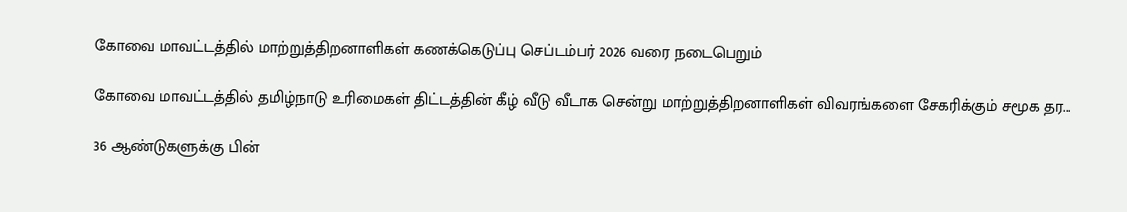கோவை மாவட்டத்தில் மாற்றுத்திறனாளிகள் கணக்கெடுப்பு செப்டம்பர் 2026 வரை நடைபெறும்

கோவை மாவட்டத்தில் தமிழ்நாடு உரிமைகள் திட்டத்தின் கீழ் வீடு வீடாக சென்று மாற்றுத்திறனாளிகள் விவரங்களை சேகரிக்கும் சமூக தர...

36 ஆண்டுகளுக்கு பின்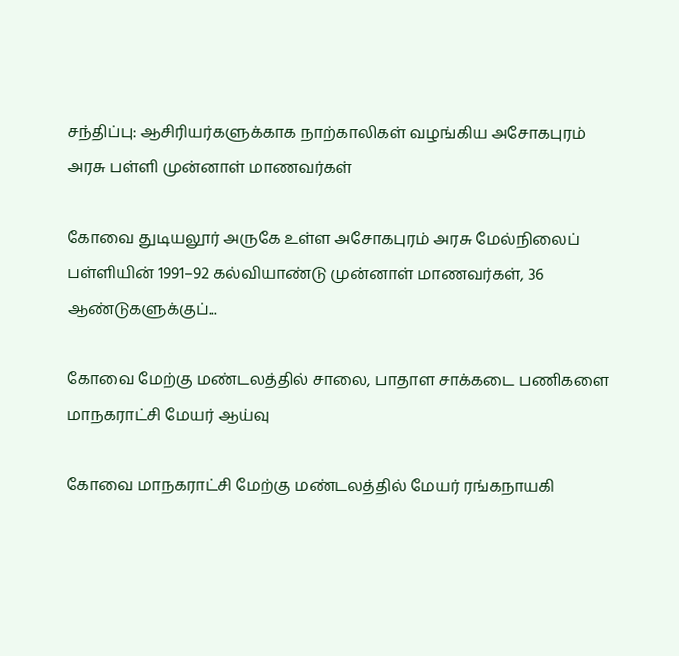சந்திப்பு: ஆசிரியர்களுக்காக நாற்காலிகள் வழங்கிய அசோகபுரம் அரசு பள்ளி முன்னாள் மாணவர்கள்

கோவை துடியலூர் அருகே உள்ள அசோகபுரம் அரசு மேல்நிலைப் பள்ளியின் 1991–92 கல்வியாண்டு முன்னாள் மாணவர்கள், 36 ஆண்டுகளுக்குப்...

கோவை மேற்கு மண்டலத்தில் சாலை, பாதாள சாக்கடை பணிகளை மாநகராட்சி மேயர் ஆய்வு

கோவை மாநகராட்சி மேற்கு மண்டலத்தில் மேயர் ரங்கநாயகி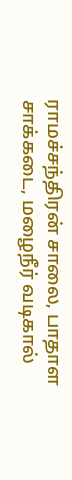ராமச்சந்திரன் சாலை, பாதாள சாக்கடை, மழைநீர் வடிகால்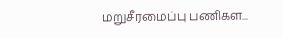மறுசீரமைப்பு பணிகள...